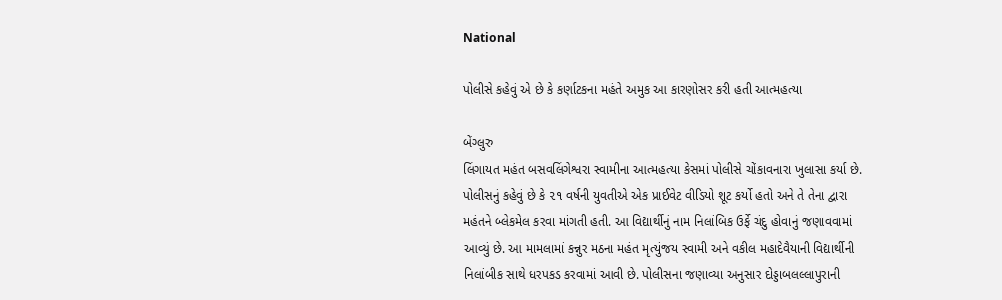National

પોલીસે કહેવું એ છે કે કર્ણાટકના મહંતે અમુક આ કારણોસર કરી હતી આત્મહત્યા

બેંગ્લુરુ
લિંગાયત મહંત બસવલિંગેશ્વરા સ્વામીના આત્મહત્યા કેસમાં પોલીસે ચોંકાવનારા ખુલાસા કર્યા છે. પોલીસનું કહેવું છે કે ૨૧ વર્ષની યુવતીએ એક પ્રાઈવેટ વીડિયો શૂટ કર્યો હતો અને તે તેના દ્વારા મહંતને બ્લેકમેલ કરવા માંગતી હતી. આ વિદ્યાર્થીનું નામ નિલાંબિક ઉર્ફે ચંદુ હોવાનું જણાવવામાં આવ્યું છે. આ મામલામાં કન્નુર મઠના મહંત મૃત્યુંજય સ્વામી અને વકીલ મહાદેવૈયાની વિદ્યાર્થીની નિલાંબીક સાથે ધરપકડ કરવામાં આવી છે. પોલીસના જણાવ્યા અનુસાર દોડ્ડાબલલ્લાપુરાની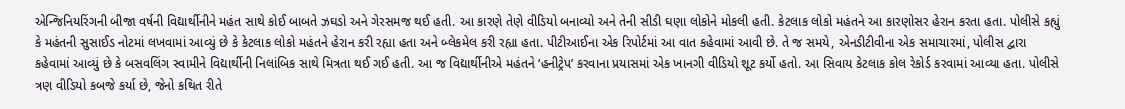એન્જિનિયરિંગની બીજા વર્ષની વિદ્યાર્થીનીને મહંત સાથે કોઈ બાબતે ઝઘડો અને ગેરસમજ થઈ હતી. આ કારણે તેણે વીડિયો બનાવ્યો અને તેની સીડી ઘણા લોકોને મોકલી હતી. કેટલાક લોકો મહંતને આ કારણોસર હેરાન કરતા હતા. પોલીસે કહ્યું કે મહંતની સુસાઈડ નોટમાં લખવામાં આવ્યું છે કે કેટલાક લોકો મહંતને હેરાન કરી રહ્યા હતા અને બ્લેકમેલ કરી રહ્યા હતા. પીટીઆઈના એક રિપોર્ટમાં આ વાત કહેવામાં આવી છે. તે જ સમયે, એનડીટીવીના એક સમાચારમાં, પોલીસ દ્વારા કહેવામાં આવ્યું છે કે બસવલિંગ સ્વામીને વિદ્યાર્થીની નિલાંબિક સાથે મિત્રતા થઈ ગઈ હતી. આ જ વિદ્યાર્થીનીએ મહંતને ‘હનીટ્રેપ’ કરવાના પ્રયાસમાં એક ખાનગી વીડિયો શૂટ કર્યો હતો. આ સિવાય કેટલાક કોલ રેકોર્ડ કરવામાં આવ્યા હતા. પોલીસે ત્રણ વીડિયો કબજે કર્યા છે, જેનો કથિત રીતે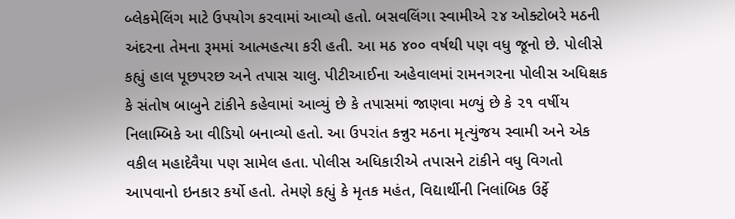બ્લેકમેલિંગ માટે ઉપયોગ કરવામાં આવ્યો હતો. બસવલિંગા સ્વામીએ ૨૪ ઓક્ટોબરે મઠની અંદરના તેમના રૂમમાં આત્મહત્યા કરી હતી. આ મઠ ૪૦૦ વર્ષથી પણ વધુ જૂનો છે. પોલીસે કહ્યું હાલ પૂછપરછ અને તપાસ ચાલુ. પીટીઆઈના અહેવાલમાં રામનગરના પોલીસ અધિક્ષક કે સંતોષ બાબુને ટાંકીને કહેવામાં આવ્યું છે કે તપાસમાં જાણવા મળ્યું છે કે ૨૧ વર્ષીય નિલામ્બિકે આ વીડિયો બનાવ્યો હતો. આ ઉપરાંત કન્નુર મઠના મૃત્યુંજય સ્વામી અને એક વકીલ મહાદેવૈયા પણ સામેલ હતા. પોલીસ અધિકારીએ તપાસને ટાંકીને વધુ વિગતો આપવાનો ઇનકાર કર્યો હતો. તેમણે કહ્યું કે મૃતક મહંત, વિદ્યાર્થીની નિલાંબિક ઉર્ફે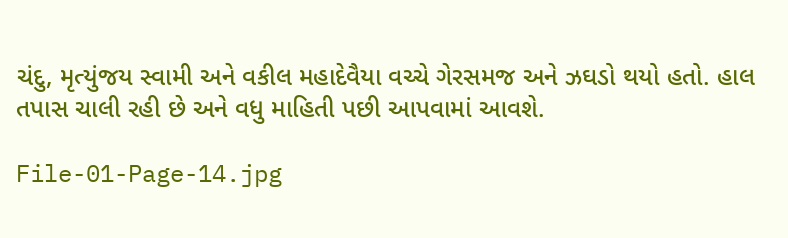ચંદુ, મૃત્યુંજય સ્વામી અને વકીલ મહાદેવૈયા વચ્ચે ગેરસમજ અને ઝઘડો થયો હતો. હાલ તપાસ ચાલી રહી છે અને વધુ માહિતી પછી આપવામાં આવશે.

File-01-Page-14.jpg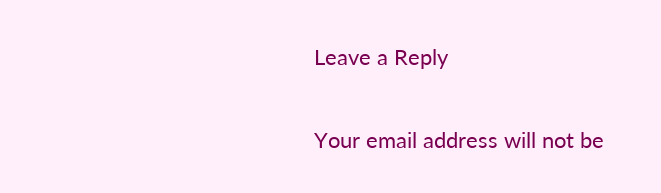Leave a Reply

Your email address will not be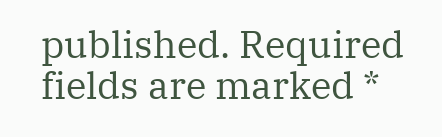published. Required fields are marked *